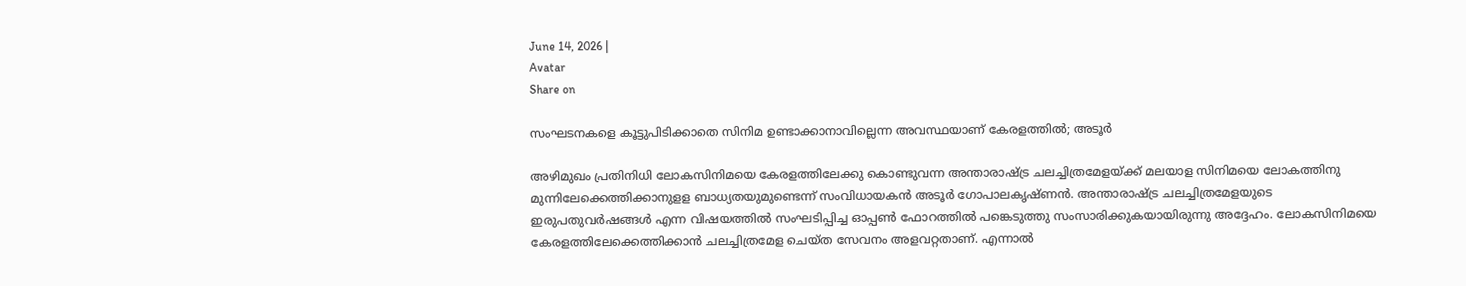June 14, 2026 |
Avatar
Share on

സംഘടനകളെ കൂട്ടുപിടിക്കാതെ സിനിമ ഉണ്ടാക്കാനാവില്ലെന്ന അവസ്ഥയാണ് കേരളത്തില്‍; അടൂര്‍

അഴിമുഖം പ്രതിനിധി ലോകസിനിമയെ കേരളത്തിലേക്കു കൊണ്ടുവന്ന അന്താരാഷ്ട്ര ചലച്ചിത്രമേളയ്ക്ക് മലയാള സിനിമയെ ലോകത്തിനു മുന്നിലേക്കെത്തിക്കാനുളള ബാധ്യതയുമുണ്ടെന്ന് സംവിധായകന്‍ അടൂര്‍ ഗോപാലകൃഷ്ണന്‍. അന്താരാഷ്ട്ര ചലച്ചിത്രമേളയുടെ ഇരുപതുവര്‍ഷങ്ങള്‍ എന്ന വിഷയത്തില്‍ സംഘടിപ്പിച്ച ഓപ്പണ്‍ ഫോറത്തില്‍ പങ്കെടുത്തു സംസാരിക്കുകയായിരുന്നു അദ്ദേഹം. ലോകസിനിമയെ കേരളത്തിലേക്കെത്തിക്കാന്‍ ചലച്ചിത്രമേള ചെയ്ത സേവനം അളവറ്റതാണ്. എന്നാല്‍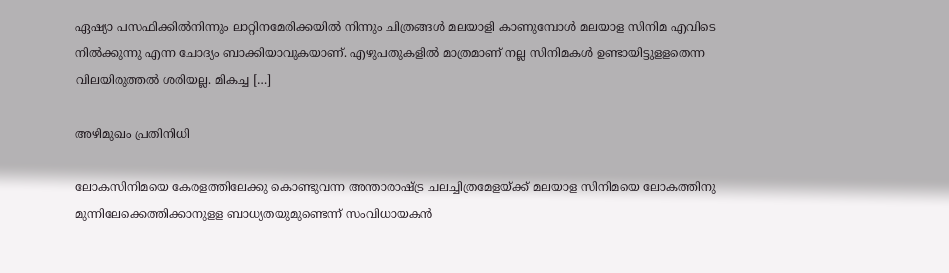ഏഷ്യാ പസഫിക്കില്‍നിന്നും ലാറ്റിനമേരിക്കയില്‍ നിന്നും ചിത്രങ്ങള്‍ മലയാളി കാണുമ്പോള്‍ മലയാള സിനിമ എവിടെ നില്‍ക്കുന്നു എന്ന ചോദ്യം ബാക്കിയാവുകയാണ്. എഴുപതുകളില്‍ മാത്രമാണ് നല്ല സിനിമകള്‍ ഉണ്ടായിട്ടുളളതെന്ന വിലയിരുത്തല്‍ ശരിയല്ല. മികച്ച […]

അഴിമുഖം പ്രതിനിധി

ലോകസിനിമയെ കേരളത്തിലേക്കു കൊണ്ടുവന്ന അന്താരാഷ്ട്ര ചലച്ചിത്രമേളയ്ക്ക് മലയാള സിനിമയെ ലോകത്തിനു മുന്നിലേക്കെത്തിക്കാനുളള ബാധ്യതയുമുണ്ടെന്ന് സംവിധായകന്‍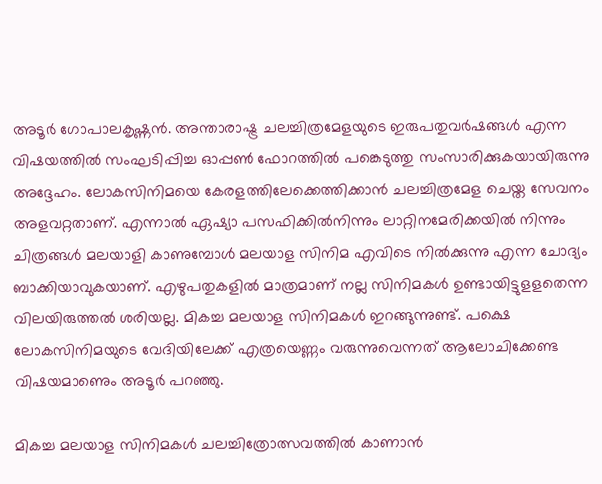അടൂര്‍ ഗോപാലകൃഷ്ണന്‍. അന്താരാഷ്ട്ര ചലച്ചിത്രമേളയുടെ ഇരുപതുവര്‍ഷങ്ങള്‍ എന്ന വിഷയത്തില്‍ സംഘടിപ്പിച്ച ഓപ്പണ്‍ ഫോറത്തില്‍ പങ്കെടുത്തു സംസാരിക്കുകയായിരുന്നു അദ്ദേഹം. ലോകസിനിമയെ കേരളത്തിലേക്കെത്തിക്കാന്‍ ചലച്ചിത്രമേള ചെയ്ത സേവനം അളവറ്റതാണ്. എന്നാല്‍ ഏഷ്യാ പസഫിക്കില്‍നിന്നും ലാറ്റിനമേരിക്കയില്‍ നിന്നും ചിത്രങ്ങള്‍ മലയാളി കാണുമ്പോള്‍ മലയാള സിനിമ എവിടെ നില്‍ക്കുന്നു എന്ന ചോദ്യം ബാക്കിയാവുകയാണ്. എഴുപതുകളില്‍ മാത്രമാണ് നല്ല സിനിമകള്‍ ഉണ്ടായിട്ടുളളതെന്ന വിലയിരുത്തല്‍ ശരിയല്ല. മികച്ച മലയാള സിനിമകള്‍ ഇറങ്ങുന്നുണ്ട്. പക്ഷെ ലോകസിനിമയുടെ വേദിയിലേക്ക് എത്രയെണ്ണം വരുന്നുവെന്നത് ആലോചിക്കേണ്ട വിഷയമാണെും അടൂര്‍ പറഞ്ഞു.

മികച്ച മലയാള സിനിമകള്‍ ചലച്ചിത്രോത്സവത്തില്‍ കാണാന്‍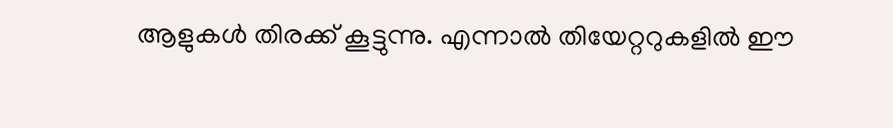ആളുകള്‍ തിരക്ക് കൂട്ടുന്നു. എന്നാല്‍ തിയേറ്ററുകളില്‍ ഈ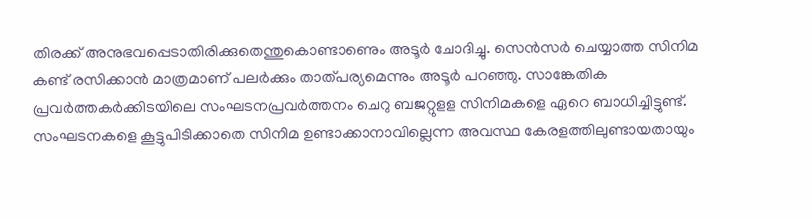തിരക്ക് അനുഭവപ്പെടാതിരിക്കുതെന്തുകൊണ്ടാണെും അടൂര്‍ ചോദിച്ചു. സെന്‍സര്‍ ചെയ്യാത്ത സിനിമ കണ്ട് രസിക്കാന്‍ മാത്രമാണ് പലര്‍ക്കും താത്പര്യമെന്നും അടൂര്‍ പറഞ്ഞു. സാങ്കേതിക പ്രവര്‍ത്തകര്‍ക്കിടയിലെ സംഘടനപ്രവര്‍ത്തനം ചെറു ബജറ്റുളള സിനിമകളെ ഏറെ ബാധിച്ചിട്ടുണ്ട്. സംഘടനകളെ കൂട്ടുപിടിക്കാതെ സിനിമ ഉണ്ടാക്കാനാവില്ലെന്ന അവസ്ഥ കേരളത്തിലുണ്ടായതായും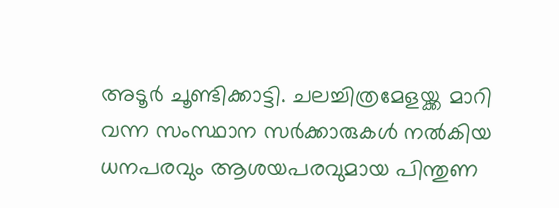അടൂര്‍ ചൂണ്ടിക്കാട്ടി. ചലച്ചിത്രമേളയ്ക്ക മാറി വന്ന സംസ്ഥാന സര്‍ക്കാരുകള്‍ നല്‍കിയ ധനപരവും ആശയപരവുമായ പിന്തുണ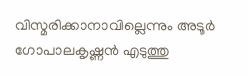വിസ്മരിക്കാനാവില്ലെന്നും അടൂര്‍ ഗോപാലകൃഷ്ണന്‍ എടുത്തു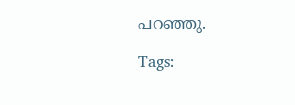പറഞ്ഞു.

Tags: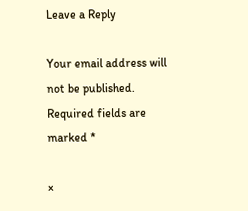Leave a Reply

Your email address will not be published. Required fields are marked *

×